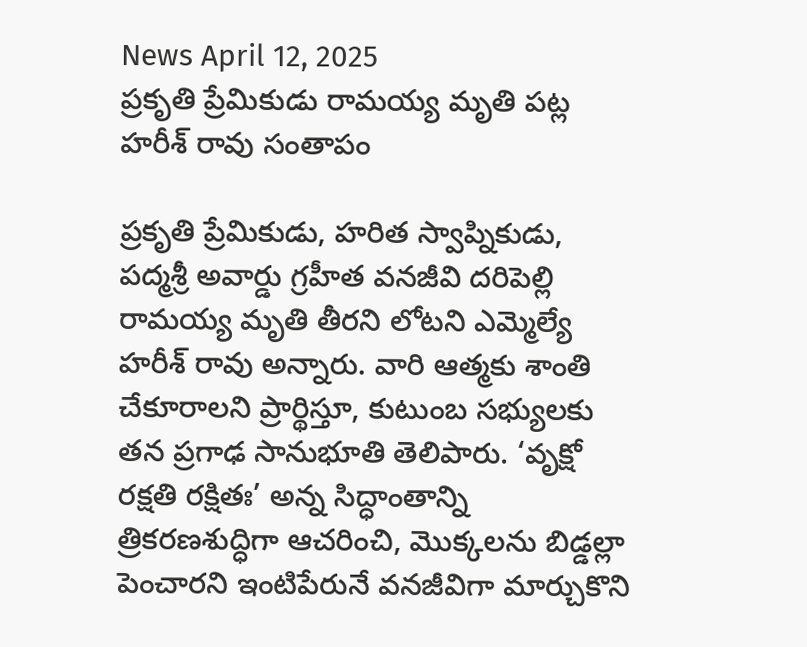News April 12, 2025
ప్రకృతి ప్రేమికుడు రామయ్య మృతి పట్ల హరీశ్ రావు సంతాపం

ప్రకృతి ప్రేమికుడు, హరిత స్వాప్నికుడు, పద్మశ్రీ అవార్డు గ్రహీత వనజీవి దరిపెల్లి రామయ్య మృతి తీరని లోటని ఎమ్మెల్యే హరీశ్ రావు అన్నారు. వారి ఆత్మకు శాంతి చేకూరాలని ప్రార్థిస్తూ, కుటుంబ సభ్యులకు తన ప్రగాఢ సానుభూతి తెలిపారు. ‘వృక్షో రక్షతి రక్షితః’ అన్న సిద్ధాంతాన్ని త్రికరణశుద్ధిగా ఆచరించి, మొక్కలను బిడ్డల్లా పెంచారని ఇంటిపేరునే వనజీవిగా మార్చుకొని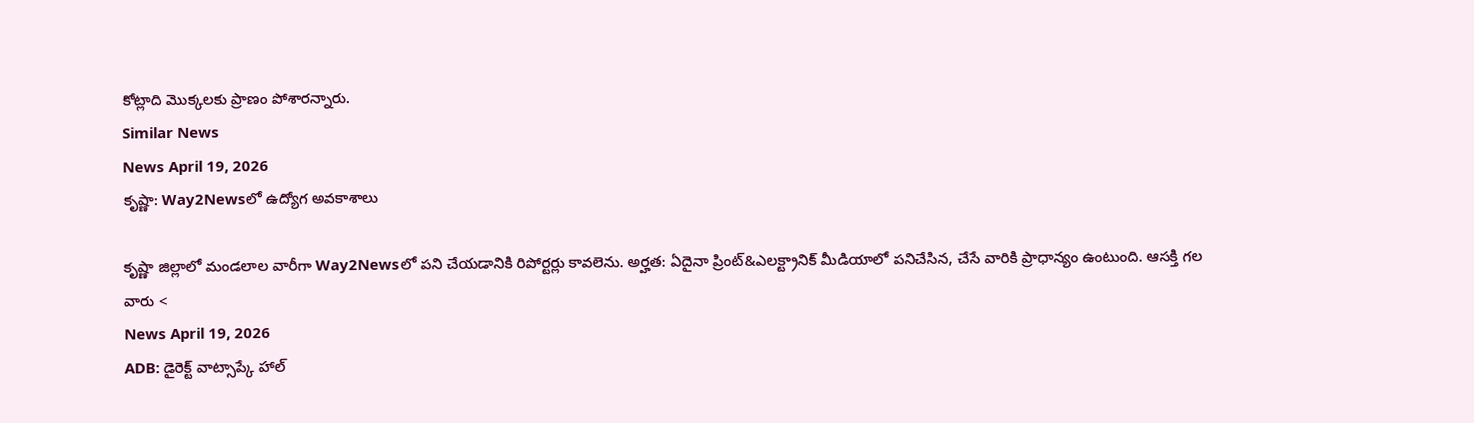కోట్లాది మొక్కలకు ప్రాణం పోశారన్నారు.
Similar News
News April 19, 2026
కృష్ణా: Way2Newsలో ఉద్యోగ అవకాశాలు

కృష్ణా జిల్లాలో మండలాల వారీగా Way2Newsలో పని చేయడానికి రిపోర్టర్లు కావలెను. అర్హత: ఏదైనా ప్రింట్&ఎలక్ట్రానిక్ మీడియాలో పనిచేసిన, చేసే వారికి ప్రాధాన్యం ఉంటుంది. ఆసక్తి గల వారు <
News April 19, 2026
ADB: డైరెక్ట్ వాట్సాప్కే హాల్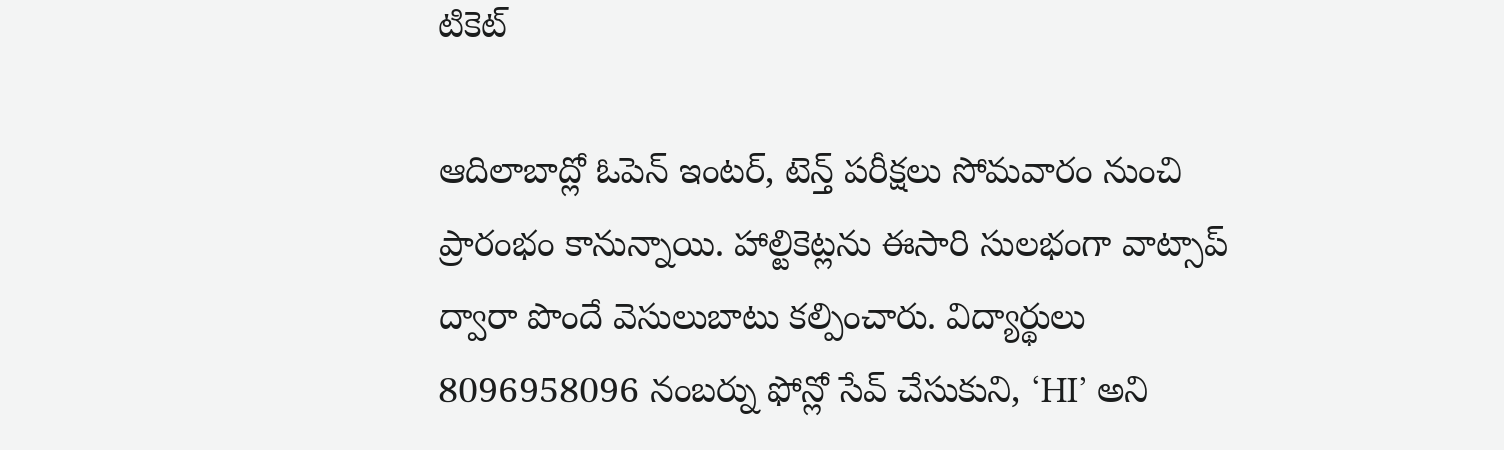టికెట్

ఆదిలాబాద్లో ఓపెన్ ఇంటర్, టెన్త్ పరీక్షలు సోమవారం నుంచి ప్రారంభం కానున్నాయి. హాల్టికెట్లను ఈసారి సులభంగా వాట్సాప్ ద్వారా పొందే వెసులుబాటు కల్పించారు. విద్యార్థులు 8096958096 నంబర్ను ఫోన్లో సేవ్ చేసుకుని, ‘HI’ అని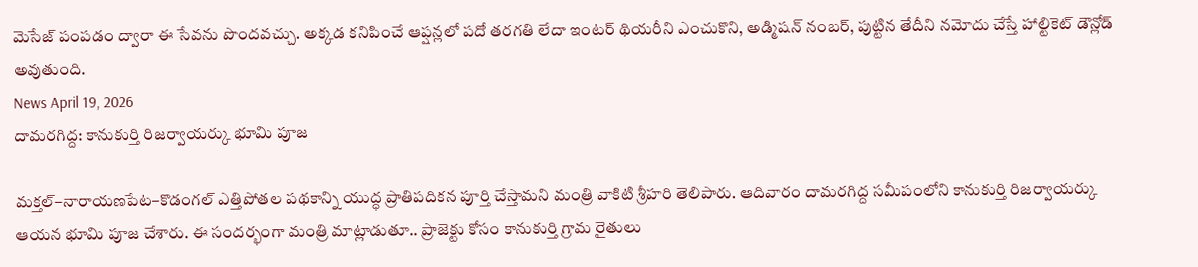మెసేజ్ పంపడం ద్వారా ఈ సేవను పొందవచ్చు. అక్కడ కనిపించే ఆప్షన్లలో పదో తరగతి లేదా ఇంటర్ థియరీని ఎంచుకొని, అడ్మిషన్ నంబర్, పుట్టిన తేదీని నమోదు చేస్తే హాల్టికెట్ డౌన్లోడ్ అవుతుంది.
News April 19, 2026
దామరగిద్ద: కానుకుర్తి రిజర్వాయర్కు భూమి పూజ

మక్తల్–నారాయణపేట–కొడంగల్ ఎత్తిపోతల పథకాన్ని యుద్ధ ప్రాతిపదికన పూర్తి చేస్తామని మంత్రి వాకిటి శ్రీహరి తెలిపారు. ఆదివారం దామరగిద్ద సమీపంలోని కానుకుర్తి రిజర్వాయర్కు ఆయన భూమి పూజ చేశారు. ఈ సందర్భంగా మంత్రి మాట్లాడుతూ.. ప్రాజెక్టు కోసం కానుకుర్తి గ్రామ రైతులు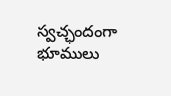స్వచ్ఛందంగా భూములు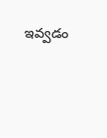ఇవ్వడం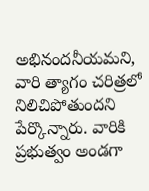అభినందనీయమని, వారి త్యాగం చరిత్రలో నిలిచిపోతుందని పేర్కొన్నారు. వారికి ప్రభుత్వం అండగా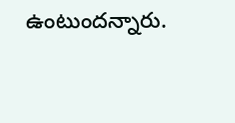ఉంటుందన్నారు.